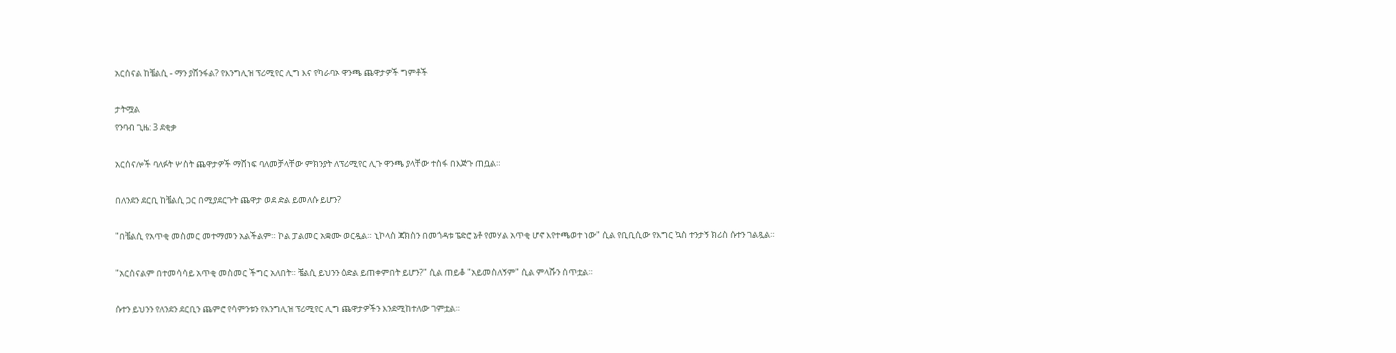አርሰናል ከቼልሲ - ማን ያሸንፋል? የእንግሊዝ ፕሪሚየር ሊግ እና የካራባኦ ዋንጫ ጨዋታዎች ግምቶች

ታትሟል
የንባብ ጊዜ: 3 ደቂቃ

አርሰናሎች ባለፉት ሦስት ጨዋታዎች ማሸነፍ ባለመቻላቸው ምክንያት ለፕሪሚየር ሊጉ ዋንጫ ያላቸው ተስፋ በእጅጉ ጠቧል።

በለንደን ደርቢ ከቼልሲ ጋር በሚያደርጉት ጨዋታ ወደ ድል ይመለሱ ይሆን?

"በቼልሲ የአጥቂ መስመር መተማመን አልችልም። ኮል ፓልመር አቋሙ ወርዷል። ኒኮላስ ጃክስን በመጎዳቱ ፔድሮ ኔቶ የመሃል አጥቂ ሆኖ እየተጫወተ ነው" ሲል የቢቢሲው የእግር ኳስ ተንታኝ ክሪስ ሱተን ገልጿል።

"አርሰናልም በተመሳሳይ አጥቂ መስመር ችግር አለበት። ቼልሲ ይህንን ዕድል ይጠቀምበት ይሆን?" ሲል ጠይቆ "አይመስለኝም" ሲል ምላሹን ሰጥቷል።

ሱተን ይህንን የለንደን ደርቢን ጨምሮ የሳምንቱን የእንግሊዝ ፕሪሚየር ሊግ ጨዋታዎችን እንደሚከተለው ገምቷል።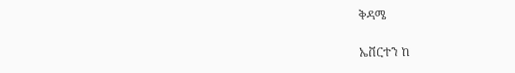ቅዳሜ

ኤቨርተን ከ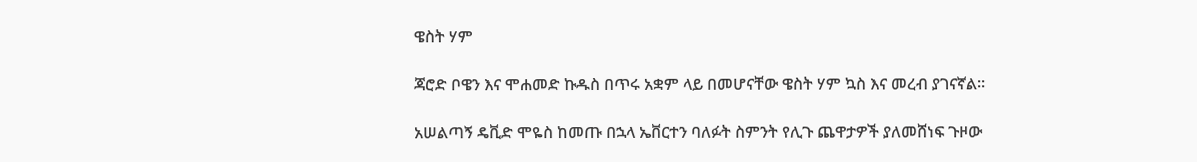ዌስት ሃም

ጃሮድ ቦዌን እና ሞሐመድ ኩዱስ በጥሩ አቋም ላይ በመሆናቸው ዌስት ሃም ኳስ እና መረብ ያገናኛል።

አሠልጣኝ ዴቪድ ሞዬስ ከመጡ በኋላ ኤቨርተን ባለፉት ስምንት የሊጉ ጨዋታዎች ያለመሸነፍ ጉዞው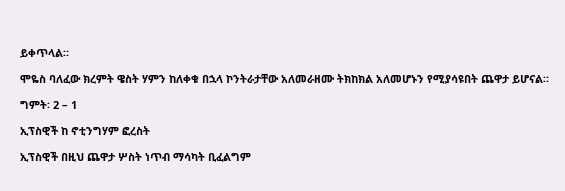ይቀጥላል።

ሞዬስ ባለፈው ክረምት ዌስት ሃምን ከለቀቁ በኋላ ኮንትራታቸው አለመራዘሙ ትክከክል አለመሆኑን የሚያሳዩበት ጨዋታ ይሆናል።

ግምት፡ 2 – 1

ኢፕስዊች ከ ኖቲንግሃም ፎረስት

ኢፕስዊች በዚህ ጨዋታ ሦስት ነጥብ ማሳካት ቢፈልግም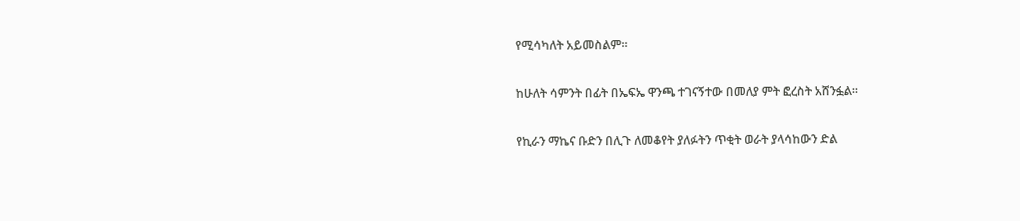የሚሳካለት አይመስልም።

ከሁለት ሳምንት በፊት በኤፍኤ ዋንጫ ተገናኝተው በመለያ ምት ፎረስት አሸንፏል።

የኪራን ማኬና ቡድን በሊጉ ለመቆየት ያለፉትን ጥቂት ወራት ያላሳከውን ድል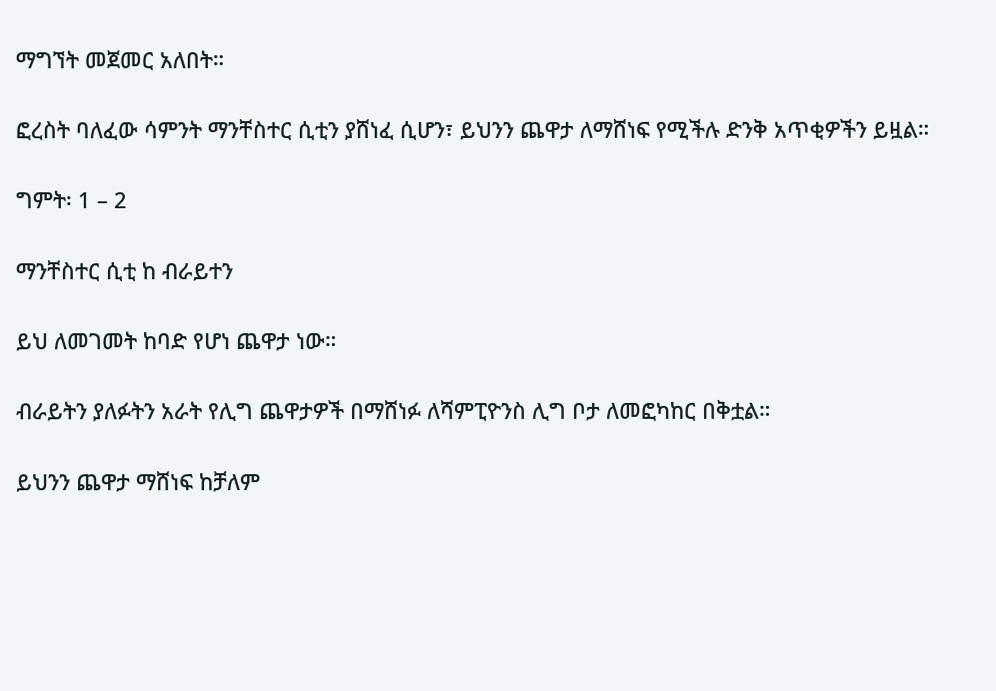ማግኘት መጀመር አለበት።

ፎረስት ባለፈው ሳምንት ማንቸስተር ሲቲን ያሸነፈ ሲሆን፣ ይህንን ጨዋታ ለማሸነፍ የሚችሉ ድንቅ አጥቂዎችን ይዟል።

ግምት፡ 1 – 2

ማንቸስተር ሲቲ ከ ብራይተን

ይህ ለመገመት ከባድ የሆነ ጨዋታ ነው።

ብራይትን ያለፉትን አራት የሊግ ጨዋታዎች በማሸነፉ ለሻምፒዮንስ ሊግ ቦታ ለመፎካከር በቅቷል።

ይህንን ጨዋታ ማሸነፍ ከቻለም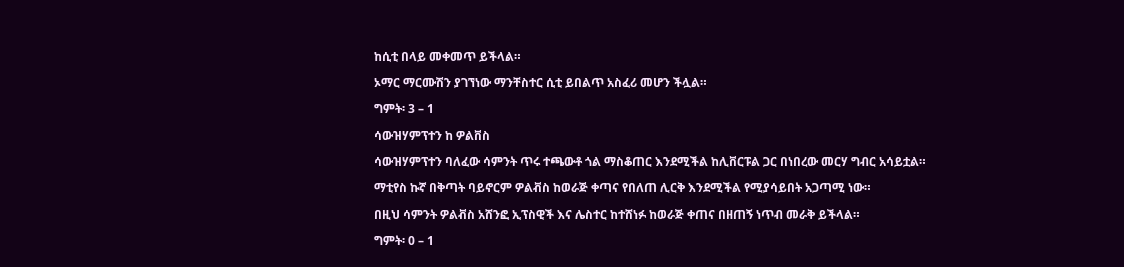ከሲቲ በላይ መቀመጥ ይችላል።

ኦማር ማርሙሽን ያገኘነው ማንቸስተር ሲቲ ይበልጥ አስፈሪ መሆን ችሏል።

ግምት፡ 3 – 1

ሳውዝሃምፕተን ከ ዎልቨስ

ሳውዝሃምፕተን ባለፈው ሳምንት ጥሩ ተጫውቶ ጎል ማስቆጠር እንደሚችል ከሊቨርፑል ጋር በነበረው መርሃ ግብር አሳይቷል።

ማቲየስ ኩኛ በቅጣት ባይኖርም ዎልቭስ ከወራጅ ቀጣና የበለጠ ሊርቅ እንደሚችል የሚያሳይበት አጋጣሚ ነው።

በዚህ ሳምንት ዎልቭስ አሸንፎ ኢፕስዊች እና ሌስተር ከተሸነፉ ከወራጅ ቀጠና በዘጠኝ ነጥብ መራቅ ይችላል።

ግምት፡ 0 – 1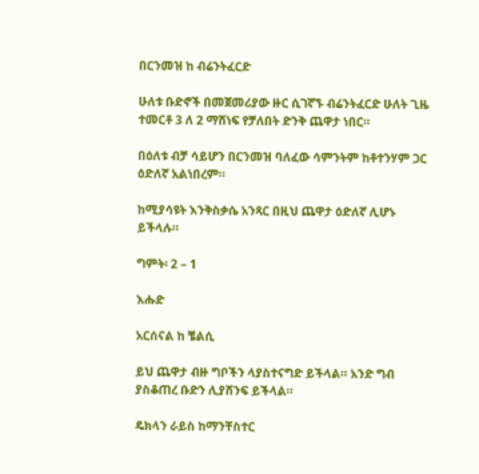በርንመዝ ከ ብሬንትፈርድ

ሁለቱ ቡድኖች በመጀመሪያው ዙር ሲገኛኙ ብሬንትፈርድ ሁለት ጊዜ ተመርቶ 3 ለ 2 ማሸነፍ የቻለበት ድንቅ ጨዋታ ነበር።

በዕለቱ ብቻ ሳይሆን በርንመዝ ባለፈው ሳምንትም ከቶተንሃም ጋር ዕድለኛ አልነበረም።

ከሚያሳዩት እንቅስቃሴ አንጻር በዚህ ጨዋታ ዕድለኛ ሊሆኑ ይችላሉ።

ግምት፡ 2 – 1

እሑድ

አርሰናል ከ ቼልሲ

ይህ ጨዋታ ብዙ ግቦችን ላያስተናግድ ይችላል። አንድ ግብ ያስቆጠረ ቡድን ሊያሸንፍ ይችላል።

ዴክላን ራይስ ከማንቸስተር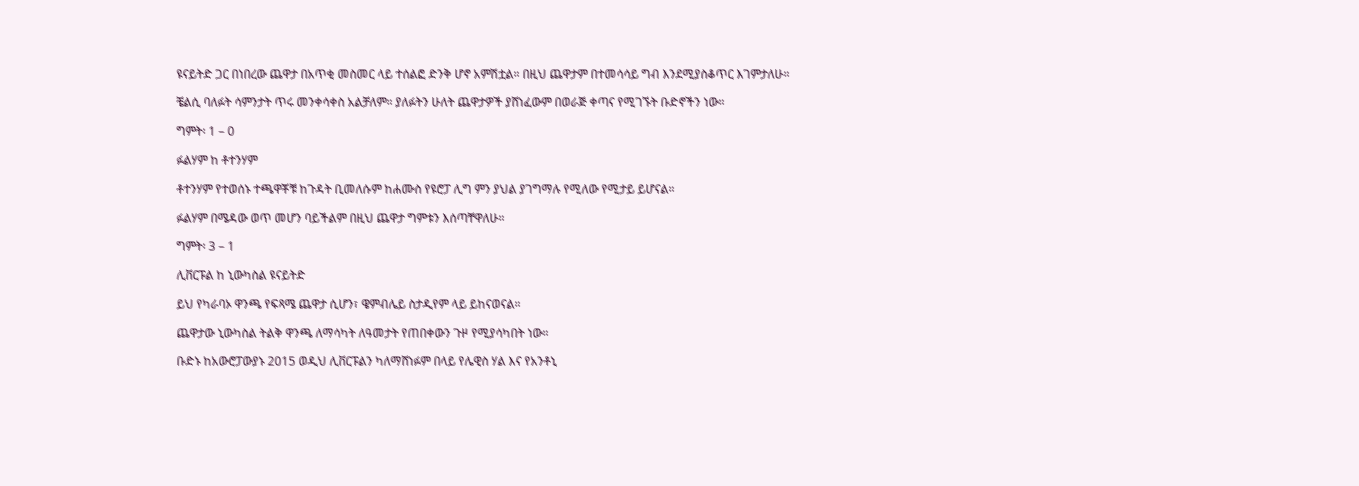ዩናይትድ ጋር በነበረው ጨዋታ በአጥቂ መስመር ላይ ተሰልፎ ድንቅ ሆኖ አምሽቷል። በዚህ ጨዋታም በተመሳሳይ ግብ እንደሚያስቆጥር እገምታለሁ።

ቼልሲ ባለፉት ሳምንታት ጥሩ መንቀሳቀስ አልቻለም። ያለፉትን ሁለት ጨዋታዎች ያሸነፈውም በወራጅ ቀጣና የሚገኙት ቡድኖችን ነው።

ግምት፡ 1 – 0

ፉልሃም ከ ቶተንሃም

ቶተንሃም የተወሰኑ ተጫዋቾቹ ከጉዳት ቢመለሱም ከሐሙስ የዩሮፓ ሊግ ምን ያህል ያገግማሉ የሚለው የሚታይ ይሆናል።

ፉልሃም በሜዳው ወጥ መሆን ባይችልም በዚህ ጨዋታ ግምቱን እሰጣቸዋለሁ።

ግምት፡ 3 – 1

ሊቨርፑል ከ ኒውካስል ዩናይትድ

ይህ የካራባኦ ዋንጫ የፍጻሜ ጨዋታ ሲሆን፣ ዌምብሌይ ስታዲየም ላይ ይከናወናል።

ጨዋታው ኒውካስል ትልቅ ዋንጫ ለማሳካት ለዓመታት የጠበቀውን ጉዞ የሚያሳካበት ነው።

ቡድኑ ከአውሮፓውያኑ 2015 ወዲህ ሊቨርፑልን ካለማሸነፉም በላይ የሌዊስ ሃል እና የአንቶኒ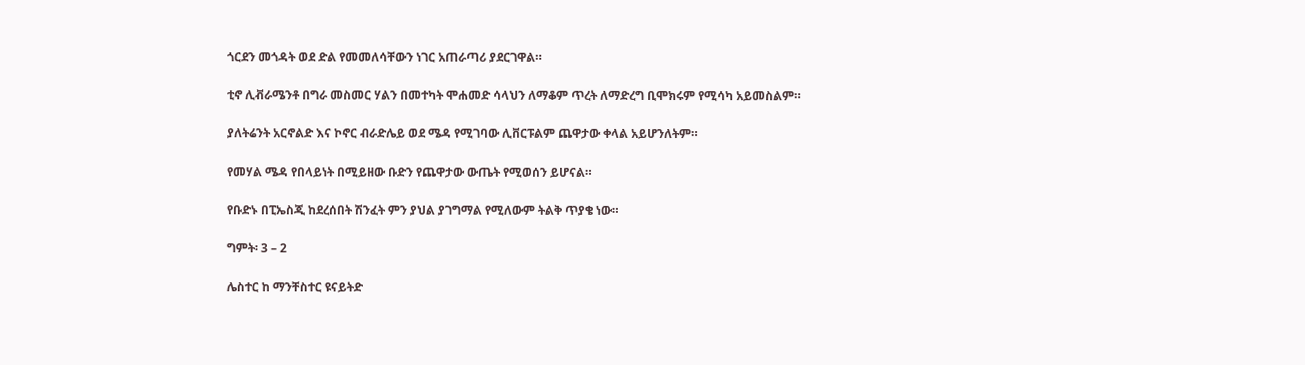ጎርደን መጎዳት ወደ ድል የመመለሳቸውን ነገር አጠራጣሪ ያደርገዋል።

ቲኖ ሊቭራሜንቶ በግራ መስመር ሃልን በመተካት ሞሐመድ ሳላህን ለማቆም ጥረት ለማድረግ ቢሞክሩም የሚሳካ አይመስልም።

ያለትሬንት አርኖልድ እና ኮኖር ብራድሌይ ወደ ሜዳ የሚገባው ሊቨርፑልም ጨዋታው ቀላል አይሆንለትም።

የመሃል ሜዳ የበላይነት በሚይዘው ቡድን የጨዋታው ውጤት የሚወሰን ይሆናል።

የቡድኑ በፒኤስጂ ከደረሰበት ሽንፈት ምን ያህል ያገግማል የሚለውም ትልቅ ጥያቄ ነው።

ግምት፡ 3 – 2

ሌስተር ከ ማንቸስተር ዩናይትድ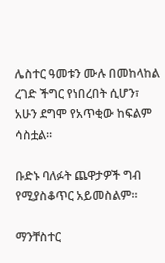ሌስተር ዓመቱን ሙሉ በመከላከል ረገድ ችግር የነበረበት ሲሆን፣ አሁን ደግሞ የአጥቂው ከፍልም ሳስቷል።

ቡድኑ ባለፉት ጨዋታዎች ግብ የሚያስቆጥር አይመስልም።

ማንቸስተር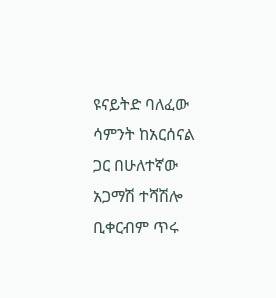ዩናይትድ ባለፈው ሳምንት ከአርሰናል ጋር በሁለተኛው አጋማሽ ተሻሽሎ ቢቀርብም ጥሩ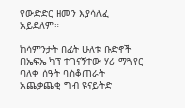የውድድር ዘመን እያሳለፈ አይደለም።

ከሳምንታት በፊት ሁለቱ ቡድኖች በኤፍኤ ካፕ ተገናኝተው ሃሪ ማጓየር ባለቀ ሰዓት ባስቆጠራት አጨቃጨቂ ግብ ዩናይትድ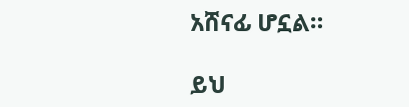አሸናፊ ሆኗል።

ይህ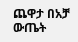ጨዋታ በአቻ ውጤት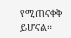የሚጠናቀቅ ይሆናል።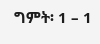ግምት፡ 1 – 1